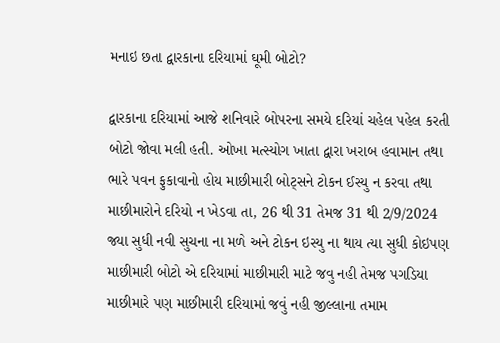મનાઇ છતા દ્વારકાના દરિયામાં ઘૂમી બોટો?

દ્વારકાના દરિયામાં આજે શનિવારે બોપરના સમયે દરિયાં ચહેલ પહેલ કરતી બોટો જોવા મલી હતી. ઓખા મત્સ્યોગ ખાતા દ્વારા ખરાબ હવામાન તથા ભારે પવન ફુકાવાનો હોય માછીમારી બોટ્સને ટોકન ઈસ્યુ ન કરવા તથા માછીમારોને દરિયો ન ખેડવા તા, 26 થી 31 તેમજ 31 થી 2/9/2024 જ્યા સુધી નવી સુચના ના મળે અને ટોકન ઇસ્યુ ના થાય ત્યા સુધી કોઇપણ માછીમારી બોટો એ દરિયામાં માછીમારી માટે જવુ નહી તેમજ પગડિયા માછીમારે પણ માછીમારી દરિયામાં જવું નહી જીલ્લાના તમામ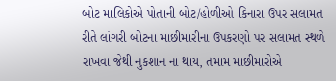બોટ માલિકોએ પોતાની બોટ/હોળીઓ કિનારા ઉપર સલામત રીતે લાંગરી બોટના માછીમારીના ઉપકરણો પર સલામત સ્થળે રાખવા જેથી નુકશાન ના થાય, તમામ માછીમારોએ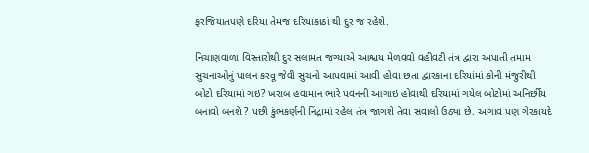ફરજિયાતપણે દરિયા તેમજ દરિયાકાઠાં થી દુર જ રહેશે.

નિચાણવાળા વિસ્તારોથી દુર સલામત જગ્યાએ આશ્ચય મેળવવો વહીવટી તંત્ર દ્વારા અપાતી તમામ સુચનાઓનું પાલન કરવૂ જેવી સુચનો આપવામાં આવી હોવા છતા દ્વારકાના દરિયાંમાં કોની મંજુરીથી બોટો દરિયામાં ગઇ? ખરાબ હવામાન ભારે પવનની આગાઇ હોવાથી દરિયામાં ગયેલ બોટોમાં અનિર્છીય બનાવો બનશે ? પછી કુંભકર્ણની નિંદ્રામાં રહેલ તંત્ર જાગશે તેવા સવાલો ઉઠ્યા છે. અગાવ પણ ગેરકાયદે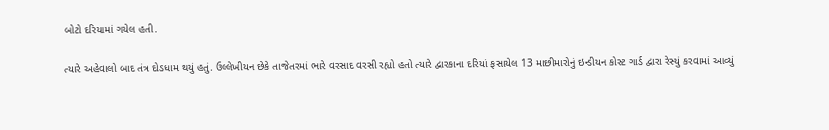બોટો દરિયામાં ગયેલ હતી.

ત્યારે અહેવાલો બાદ તંત્ર દોડધામ થયું હતું. ઉલ્લેખીયન છેકે તાજેતરમાં ભારે વરસાદ વરસી રહ્યો હતો ત્યારે દ્વારકાના દરિયાં ફસાયેલ 13 માછીમારોનું ઇન્ડીયન કોસ્ટ ગાર્ડ દ્વારા રેસ્યું કરવામાં આવ્યું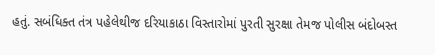હતું. સબંધિક્ત તંત્ર પહેલેથીજ દરિયાકાઠા વિસ્તારોમાં પુરતી સુરક્ષા તેમજ પોલીસ બંદોબસ્ત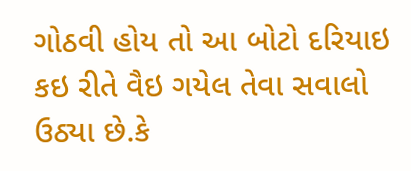ગોઠવી હોય તો આ બોટો દરિયાઇ કઇ રીતે વૈઇ ગયેલ તેવા સવાલો ઉઠ્યા છે.કે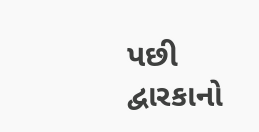પછી દ્વારકાનો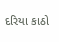દરિયા કાઠો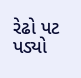રેઢો પટ પડ્યો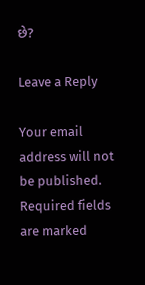છે?

Leave a Reply

Your email address will not be published. Required fields are marked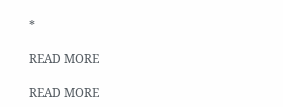*

READ MORE

READ MORE